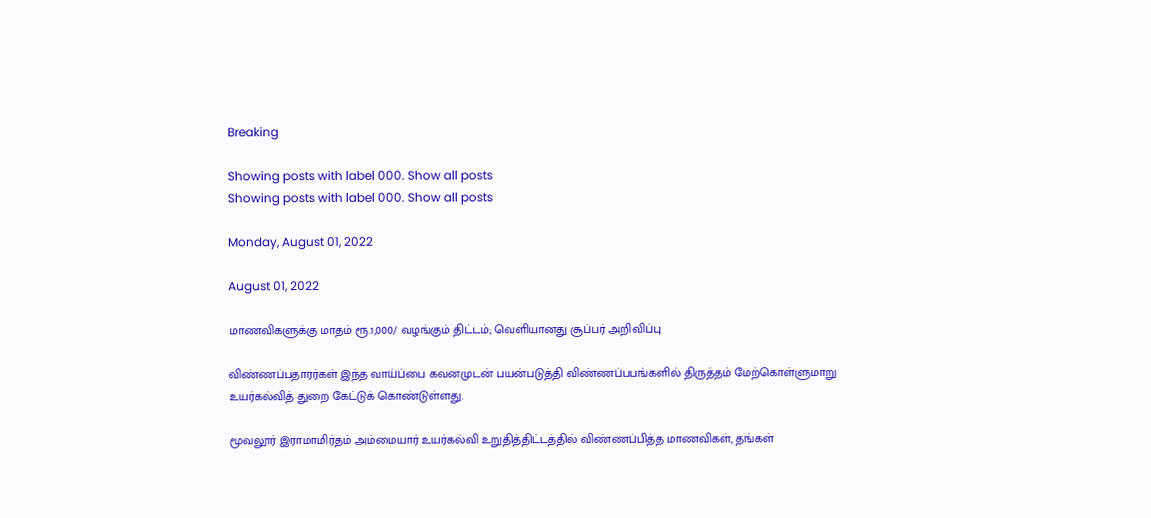Breaking

Showing posts with label 000. Show all posts
Showing posts with label 000. Show all posts

Monday, August 01, 2022

August 01, 2022

மாணவிகளுக்கு மாதம் ரூ.1,000/ வழங்கும் திட்டம்; வெளியானது சூப்பர் அறிவிப்பு

விண்ணப்பதாரர்கள் இந்த வாய்ப்பை கவனமுடன் பயன்படுத்தி விண்ணப்பபங்களில் திருத்தம் மேற்கொள்ளுமாறு உயர்கல்வித் துறை கேட்டுக் கொண்டுள்ளது.

மூவலூர் இராமாமிர்தம் அம்மையார் உயர்கல்வி உறுதித்திட்டத்தில் விண்ணப்பித்த மாணவிகள், தங்கள்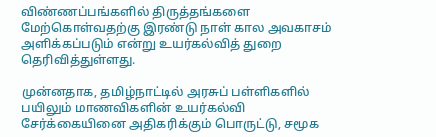விண்ணப்பங்களில் திருத்தங்களை மேற்கொள்வதற்கு இரண்டு நாள் கால அவகாசம் அளிக்கப்படும் என்று உயர்கல்வித் துறை தெரிவித்துள்ளது.

முன்னதாக, தமிழ்நாட்டில் அரசுப் பள்ளிகளில் பயிலும் மாணவிகளின் உயர்கல்வி சேர்க்கையினை அதிகரிக்கும் பொருட்டு, சமூக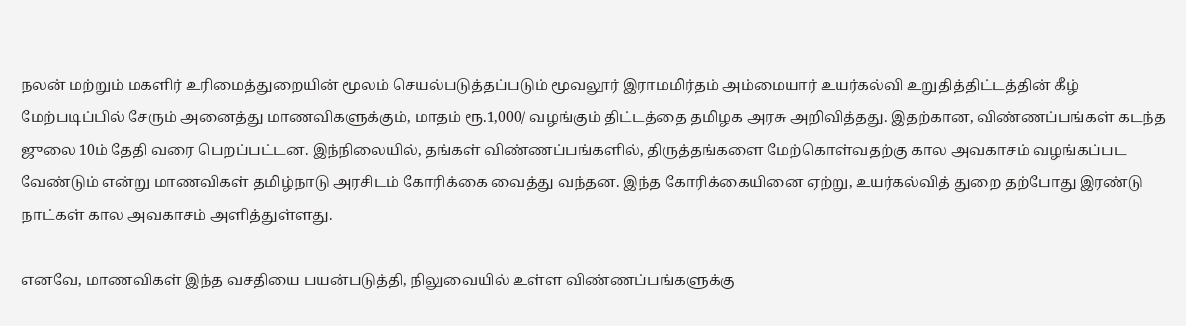நலன் மற்றும் மகளிர் உரிமைத்துறையின் மூலம் செயல்படுத்தப்படும் மூவலூர் இராமமிர்தம் அம்மையார் உயர்கல்வி உறுதித்திட்டத்தின் கீழ் மேற்படிப்பில் சேரும் அனைத்து மாணவிகளுக்கும், மாதம் ரூ.1,000/ வழங்கும் திட்டத்தை தமிழக அரசு அறிவித்தது. இதற்கான, விண்ணப்பங்கள் கடந்த ஜுலை 10ம் தேதி வரை பெறப்பட்டன. இந்நிலையில், தங்கள் விண்ணப்பங்களில், திருத்தங்களை மேற்கொள்வதற்கு கால அவகாசம் வழங்கப்பட வேண்டும் என்று மாணவிகள் தமிழ்நாடு அரசிடம் கோரிக்கை வைத்து வந்தன. இந்த கோரிக்கையினை ஏற்று, உயர்கல்வித் துறை தற்போது இரண்டு நாட்கள் கால அவகாசம் அளித்துள்ளது.

எனவே, மாணவிகள் இந்த வசதியை பயன்படுத்தி, நிலுவையில் உள்ள விண்ணப்பங்களுக்கு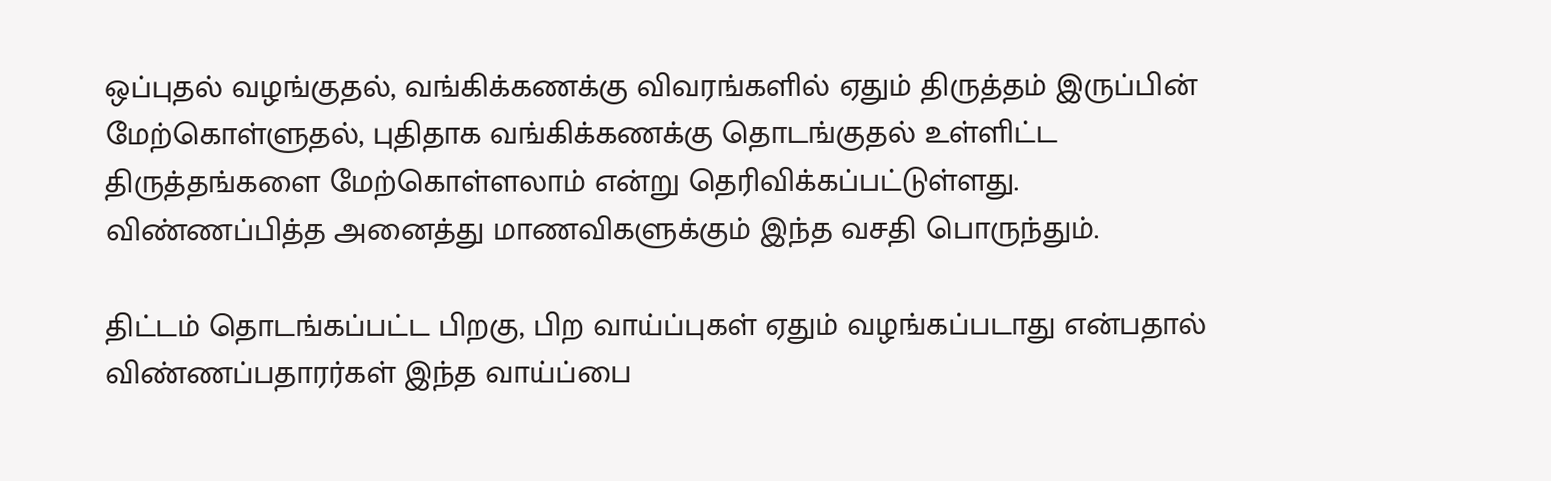ஒப்புதல் வழங்குதல், வங்கிக்கணக்கு விவரங்களில் ஏதும் திருத்தம் இருப்பின் மேற்கொள்ளுதல், புதிதாக வங்கிக்கணக்கு தொடங்குதல் உள்ளிட்ட திருத்தங்களை மேற்கொள்ளலாம் என்று தெரிவிக்கப்பட்டுள்ளது. விண்ணப்பித்த அனைத்து மாணவிகளுக்கும் இந்த வசதி பொருந்தும்.

திட்டம் தொடங்கப்பட்ட பிறகு, பிற வாய்ப்புகள் ஏதும் வழங்கப்படாது என்பதால் விண்ணப்பதாரர்கள் இந்த வாய்ப்பை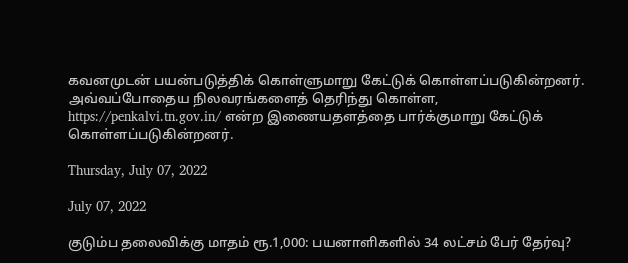கவனமுடன் பயன்படுத்திக் கொள்ளுமாறு கேட்டுக் கொள்ளப்படுகின்றனர். அவ்வப்போதைய நிலவரங்களைத் தெரிந்து கொள்ள, https://penkalvi.tn.gov.in/ என்ற இணையதளத்தை பார்க்குமாறு கேட்டுக் கொள்ளப்படுகின்றனர்.

Thursday, July 07, 2022

July 07, 2022

குடும்ப தலைவிக்கு மாதம் ரூ.1,000: பயனாளிகளில் 34 லட்சம் பேர் தேர்வு?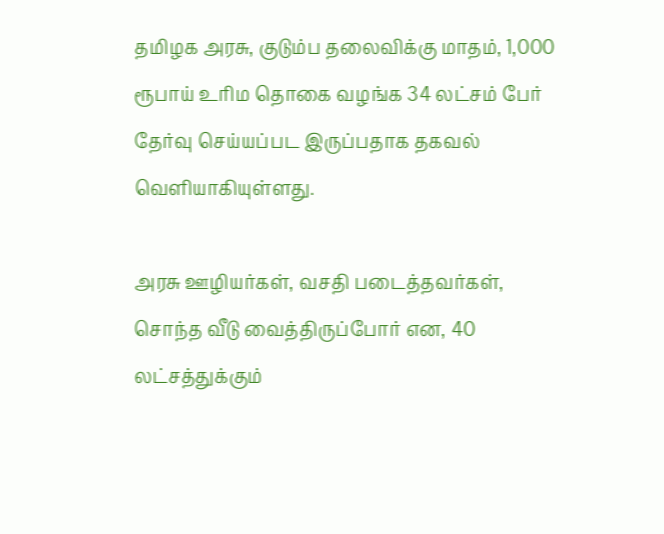தமிழக அரசு, குடும்ப தலைவிக்கு மாதம், 1,000 ரூபாய் உரிம தொகை வழங்க 34 லட்சம் பேர் தேர்வு செய்யப்பட இருப்பதாக தகவல் வெளியாகியுள்ளது.

அரசு ஊழியர்கள், வசதி படைத்தவர்கள், சொந்த வீடு வைத்திருப்போர் என, 40 லட்சத்துக்கும்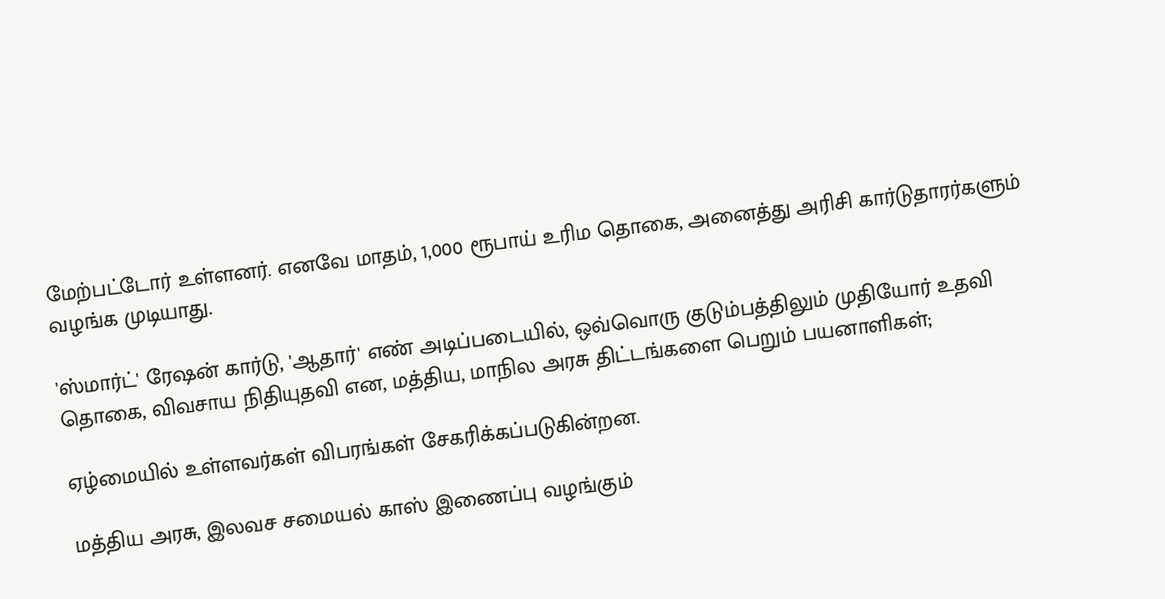மேற்பட்டோர் உள்ளனர். எனவே மாதம், 1,000 ரூபாய் உரிம தொகை, அனைத்து அரிசி கார்டுதாரர்களும் வழங்க முடியாது.

'ஸ்மார்ட்' ரேஷன் கார்டு, 'ஆதார்' எண் அடிப்படையில், ஒவ்வொரு குடும்பத்திலும் முதியோர் உதவி தொகை, விவசாய நிதியுதவி என, மத்திய, மாநில அரசு திட்டங்களை பெறும் பயனாளிகள்;

ஏழ்மையில் உள்ளவர்கள் விபரங்கள் சேகரிக்கப்படுகின்றன.

மத்திய அரசு, இலவச சமையல் காஸ் இணைப்பு வழங்கும்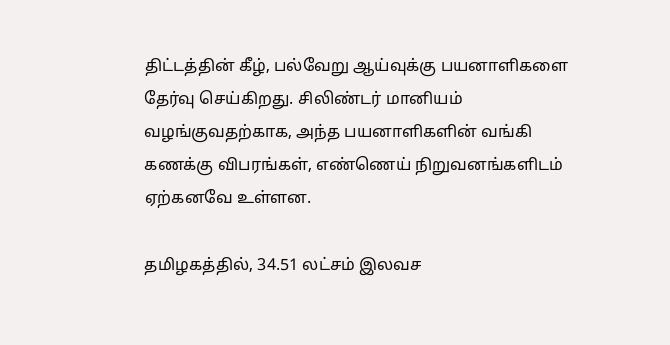திட்டத்தின் கீழ், பல்வேறு ஆய்வுக்கு பயனாளிகளை தேர்வு செய்கிறது. சிலிண்டர் மானியம் வழங்குவதற்காக, அந்த பயனாளிகளின் வங்கி கணக்கு விபரங்கள், எண்ணெய் நிறுவனங்களிடம் ஏற்கனவே உள்ளன.

தமிழகத்தில், 34.51 லட்சம் இலவச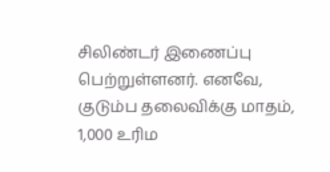சிலிண்டர் இணைப்பு பெற்றுள்ளனர். எனவே, குடும்ப தலைவிக்கு மாதம், 1,000 உரிம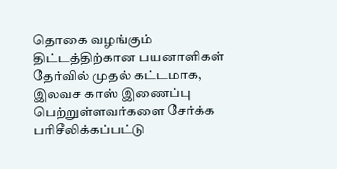தொகை வழங்கும் திட்டத்திற்கான பயனாளிகள் தேர்வில் முதல் கட்டமாக, இலவச காஸ் இணைப்பு பெற்றுள்ளவர்களை சேர்க்க பரிசீலிக்கப்பட்டு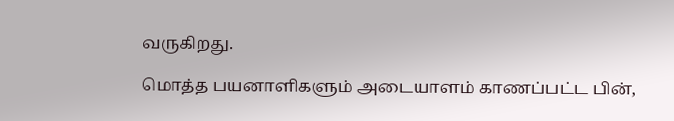வருகிறது.

மொத்த பயனாளிகளும் அடையாளம் காணப்பட்ட பின்,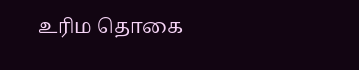உரிம தொகை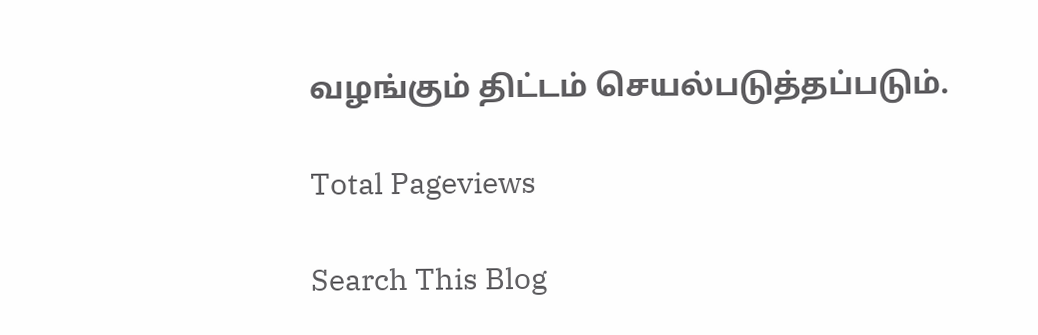வழங்கும் திட்டம் செயல்படுத்தப்படும்.

Total Pageviews

Search This Blog